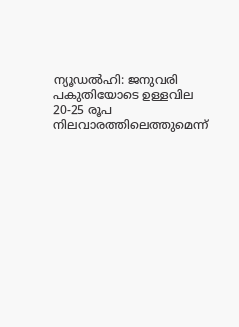ന്യൂഡൽഹി: ജനുവരി പകുതിയോടെ ഉള്ളവില 20-25 രൂപ നിലവാരത്തിലെത്തുമെന്ന്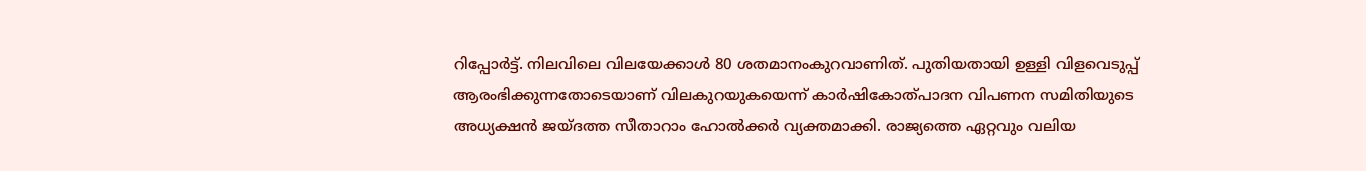റിപ്പോർട്ട്. നിലവിലെ വിലയേക്കാൾ 80 ശതമാനംകുറവാണിത്. പുതിയതായി ഉള്ളി വിളവെടുപ്പ് ആരംഭിക്കുന്നതോടെയാണ് വിലകുറയുകയെന്ന് കാർഷികോത്പാദന വിപണന സമിതിയുടെ അധ്യക്ഷൻ ജയ്ദത്ത സീതാറാം ഹോൽക്കർ വ്യക്തമാക്കി. രാജ്യത്തെ ഏറ്റവും വലിയ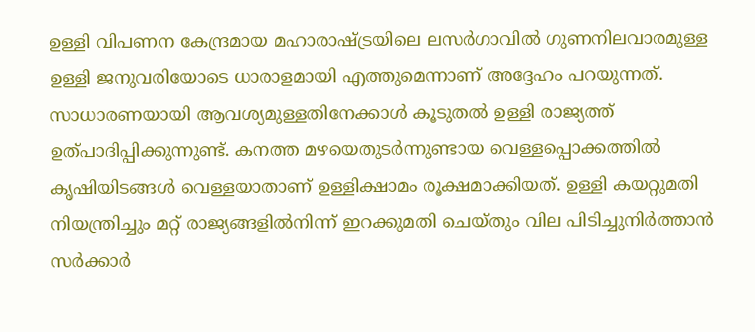ഉള്ളി വിപണന കേന്ദ്രമായ മഹാരാഷ്ട്രയിലെ ലസർഗാവിൽ ഗുണനിലവാരമുള്ള ഉള്ളി ജനുവരിയോടെ ധാരാളമായി എത്തുമെന്നാണ് അദ്ദേഹം പറയുന്നത്. സാധാരണയായി ആവശ്യമുള്ളതിനേക്കാൾ കൂടുതൽ ഉള്ളി രാജ്യത്ത് ഉത്പാദിപ്പിക്കുന്നുണ്ട്. കനത്ത മഴയെതുടർന്നുണ്ടായ വെള്ളപ്പൊക്കത്തിൽ കൃഷിയിടങ്ങൾ വെള്ളയാതാണ് ഉള്ളിക്ഷാമം രൂക്ഷമാക്കിയത്. ഉള്ളി കയറ്റുമതി നിയന്ത്രിച്ചും മറ്റ് രാജ്യങ്ങളിൽനിന്ന് ഇറക്കുമതി ചെയ്തും വില പിടിച്ചുനിർത്താൻ സർക്കാർ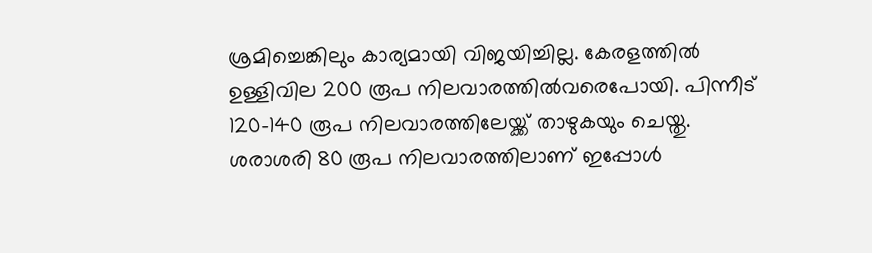ശ്രമിച്ചെങ്കിലും കാര്യമായി വിജയിച്ചില്ല. കേരളത്തിൽ ഉള്ളിവില 200 രൂപ നിലവാരത്തിൽവരെപോയി. പിന്നീട് 120-140 രൂപ നിലവാരത്തിലേയ്ക്ക് താഴുകയും ചെയ്തു. ശരാശരി 80 രൂപ നിലവാരത്തിലാണ് ഇപ്പോൾ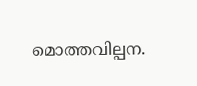മൊത്തവില്പന.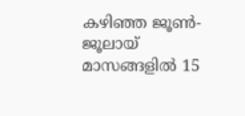കഴിഞ്ഞ ജൂൺ-ജൂലായ് മാസങ്ങളിൽ 15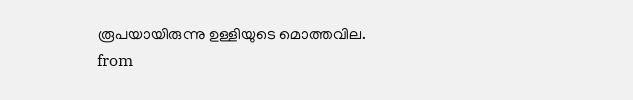രൂപയായിരുന്നു ഉള്ളിയുടെ മൊത്തവില.
from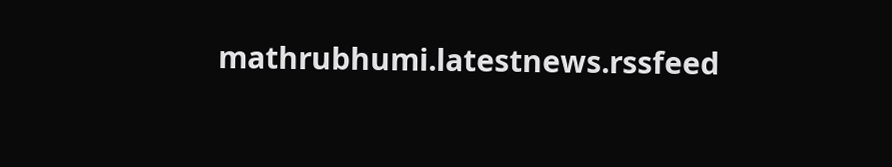mathrubhumi.latestnews.rssfeed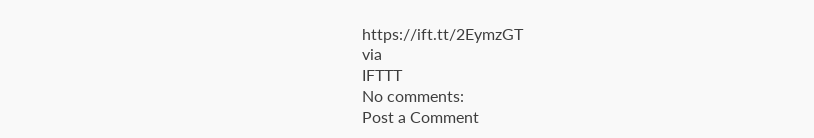https://ift.tt/2EymzGT
via
IFTTT
No comments:
Post a Comment